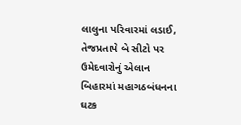લાલુના પરિવારમાં લડાઈ, તેજપ્રતાપે બે સીટો પર ઉમેદવારોનું એલાન
બિહારમાં મહાગઠબંધનના ઘટક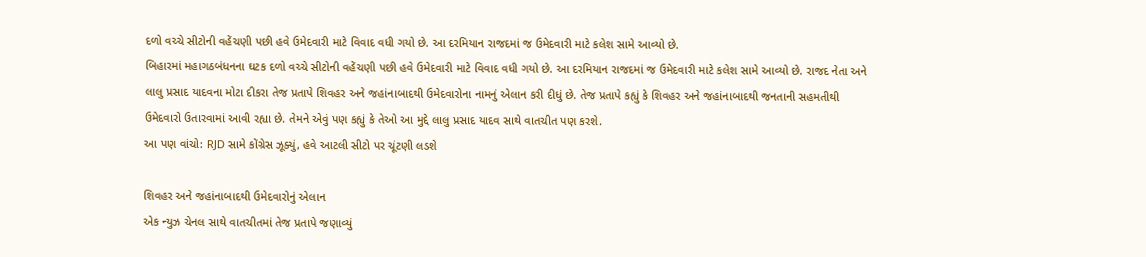દળો વચ્ચે સીટોની વહેંચણી પછી હવે ઉમેદવારી માટે વિવાદ વધી ગયો છે. આ દરમિયાન રાજદમાં જ ઉમેદવારી માટે કલેશ સામે આવ્યો છે.
બિહારમાં મહાગઠબંધનના ઘટક દળો વચ્ચે સીટોની વહેંચણી પછી હવે ઉમેદવારી માટે વિવાદ વધી ગયો છે. આ દરમિયાન રાજદમાં જ ઉમેદવારી માટે કલેશ સામે આવ્યો છે. રાજદ નેતા અને લાલુ પ્રસાદ યાદવના મોટા દીકરા તેજ પ્રતાપે શિવહર અને જહાંનાબાદથી ઉમેદવારોના નામનું એલાન કરી દીધું છે. તેજ પ્રતાપે કહ્યું કે શિવહર અને જહાંનાબાદથી જનતાની સહમતીથી ઉમેદવારો ઉતારવામાં આવી રહ્યા છે. તેમને એવું પણ કહ્યું કે તેઓ આ મુદ્દે લાલુ પ્રસાદ યાદવ સાથે વાતચીત પણ કરશે.
આ પણ વાંચો: RJD સામે કોંગ્રેસ ઝૂક્યું, હવે આટલી સીટો પર ચૂંટણી લડશે

શિવહર અને જહાંનાબાદથી ઉમેદવારોનું એલાન
એક ન્યુઝ ચેનલ સાથે વાતચીતમાં તેજ પ્રતાપે જણાવ્યું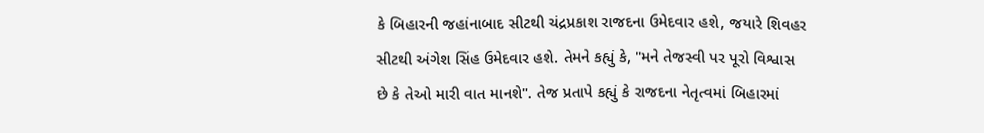કે બિહારની જહાંનાબાદ સીટથી ચંદ્રપ્રકાશ રાજદના ઉમેદવાર હશે, જયારે શિવહર સીટથી અંગેશ સિંહ ઉમેદવાર હશે. તેમને કહ્યું કે, "મને તેજસ્વી પર પૂરો વિશ્વાસ છે કે તેઓ મારી વાત માનશે". તેજ પ્રતાપે કહ્યું કે રાજદના નેતૃત્વમાં બિહારમાં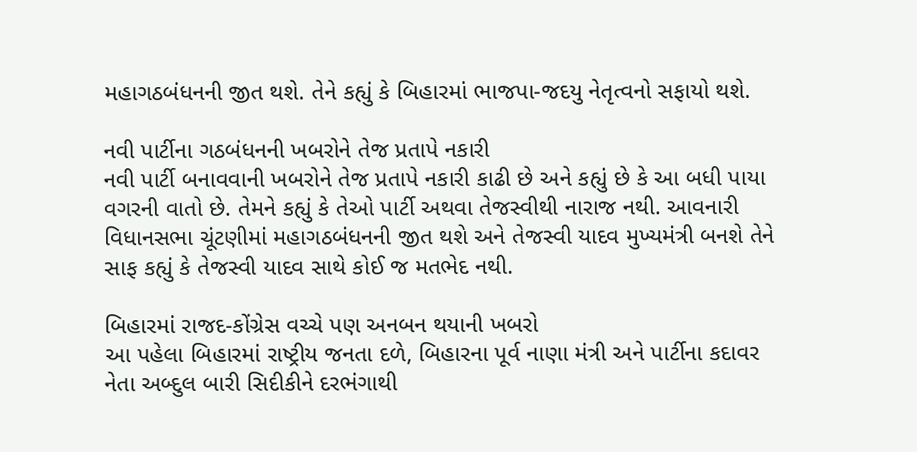મહાગઠબંધનની જીત થશે. તેને કહ્યું કે બિહારમાં ભાજપા-જદયુ નેતૃત્વનો સફાયો થશે.

નવી પાર્ટીના ગઠબંધનની ખબરોને તેજ પ્રતાપે નકારી
નવી પાર્ટી બનાવવાની ખબરોને તેજ પ્રતાપે નકારી કાઢી છે અને કહ્યું છે કે આ બધી પાયા વગરની વાતો છે. તેમને કહ્યું કે તેઓ પાર્ટી અથવા તેજસ્વીથી નારાજ નથી. આવનારી વિધાનસભા ચૂંટણીમાં મહાગઠબંધનની જીત થશે અને તેજસ્વી યાદવ મુખ્યમંત્રી બનશે તેને સાફ કહ્યું કે તેજસ્વી યાદવ સાથે કોઈ જ મતભેદ નથી.

બિહારમાં રાજદ-કોંગ્રેસ વચ્ચે પણ અનબન થયાની ખબરો
આ પહેલા બિહારમાં રાષ્ટ્રીય જનતા દળે, બિહારના પૂર્વ નાણા મંત્રી અને પાર્ટીના કદાવર નેતા અબ્દુલ બારી સિદીકીને દરભંગાથી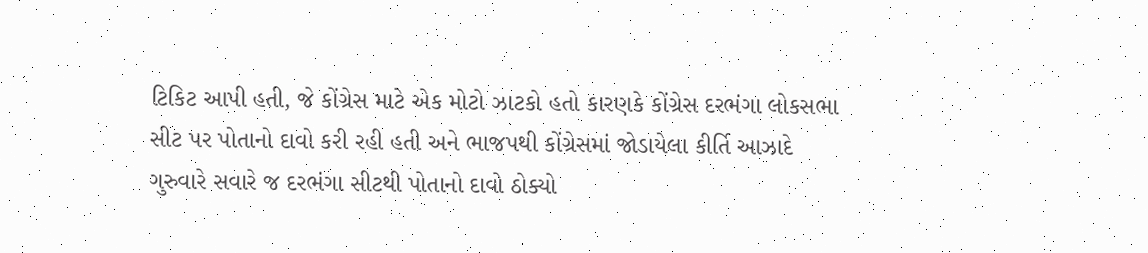ટિકિટ આપી હતી, જે કોંગ્રેસ માટે એક મોટો ઝાટકો હતો કારણકે કોંગ્રેસ દરભંગા લોકસભા સીટ પર પોતાનો દાવો કરી રહી હતી અને ભાજપથી કોંગ્રેસમાં જોડાયેલા કીર્તિ આઝાદે ગુરુવારે સવારે જ દરભંગા સીટથી પોતાનો દાવો ઠોક્યો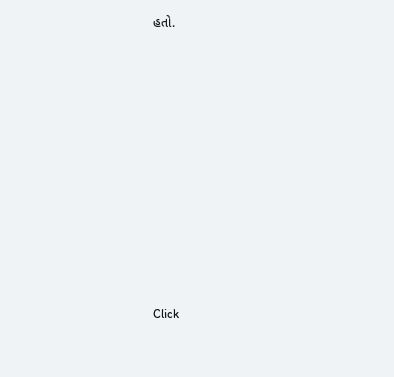હતો.












Click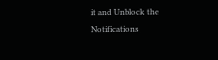it and Unblock the Notifications